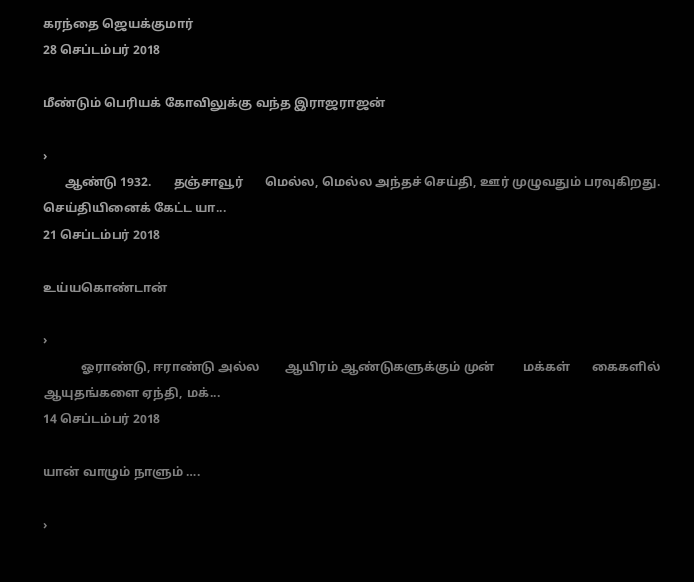கரந்தை ஜெயக்குமார்
28 செப்டம்பர் 2018

மீண்டும் பெரியக் கோவிலுக்கு வந்த இராஜராஜன்

›
       ஆண்டு 1932.       தஞ்சாவூர்       மெல்ல, மெல்ல அந்தச் செய்தி, ஊர் முழுவதும் பரவுகிறது.       செய்தியினைக் கேட்ட யா...
21 செப்டம்பர் 2018

உய்யகொண்டான்

›
            ஓராண்டு, ஈராண்டு அல்ல        ஆயிரம் ஆண்டுகளுக்கும் முன்         மக்கள்       கைகளில் ஆயுதங்களை ஏந்தி, மக்...
14 செப்டம்பர் 2018

யான் வாழும் நாளும் ….

›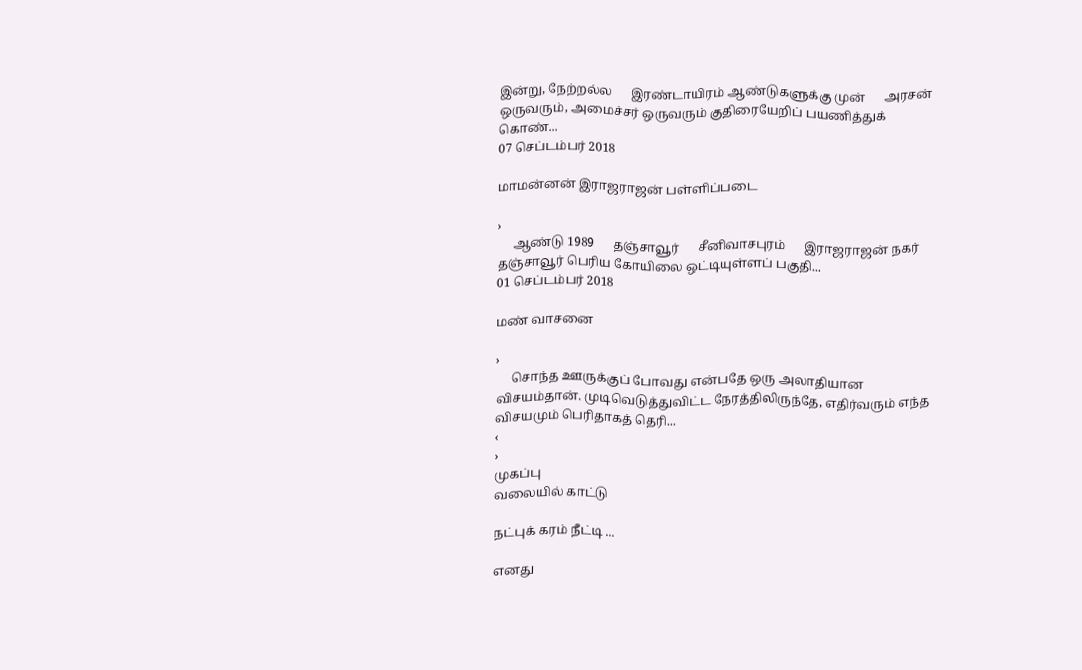இன்று, நேற்றல்ல      இரண்டாயிரம் ஆண்டுகளுக்கு முன்      அரசன் ஒருவரும், அமைச்சர் ஒருவரும் குதிரையேறிப் பயணித்துக் கொண்...
07 செப்டம்பர் 2018

மாமன்னன் இராஜராஜன் பள்ளிப்படை

›
     ஆண்டு 1989      தஞ்சாவூர்      சீனிவாசபுரம்      இராஜராஜன் நகர்      தஞ்சாவூர் பெரிய கோயிலை ஒட்டியுள்ளப் பகுதி...
01 செப்டம்பர் 2018

மண் வாசனை

›
     சொந்த ஊருக்குப் போவது என்பதே ஒரு அலாதியான விசயம்தான். முடிவெடுத்துவிட்ட நேரத்திலிருந்தே, எதிர்வரும் எந்த விசயமும் பெரிதாகத் தெரி...
‹
›
முகப்பு
வலையில் காட்டு

நட்புக் கரம் நீட்டி ...

எனது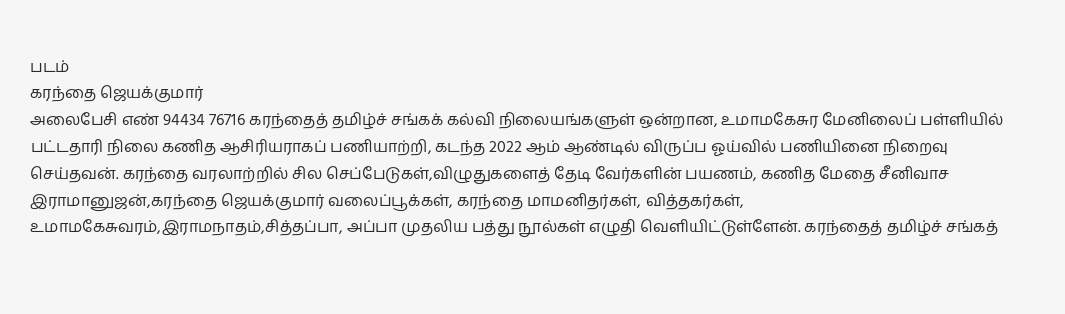படம்
கரந்தை ஜெயக்குமார்
அலைபேசி எண் 94434 76716 கரந்தைத் தமிழ்ச் சங்கக் கல்வி நிலையங்களுள் ஒன்றான, உமாமகேசுர மேனிலைப் பள்ளியில் பட்டதாரி நிலை கணித ஆசிரியராகப் பணியாற்றி, கடந்த 2022 ஆம் ஆண்டில் விருப்ப ஓய்வில் பணியினை நிறைவு செய்தவன். கரந்தை வரலாற்றில் சில செப்பேடுகள்,விழுதுகளைத் தேடி வேர்களின் பயணம், கணித மேதை சீனிவாச இராமானுஜன்,கரந்தை ஜெயக்குமார் வலைப்பூக்கள், கரந்தை மாமனிதர்கள், வித்தகர்கள், உமாமகேசுவரம்,இராமநாதம்,சித்தப்பா, அப்பா முதலிய பத்து நூல்கள் எழுதி வெளியிட்டுள்ளேன். கரந்தைத் தமிழ்ச் சங்கத்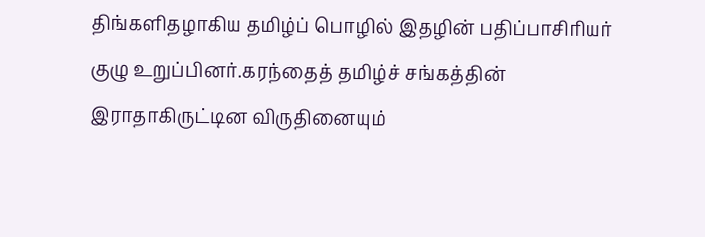திங்களிதழாகிய தமிழ்ப் பொழில் இதழின் பதிப்பாசிரியர் குழு உறுப்பினர்.கரந்தைத் தமிழ்ச் சங்கத்தின் இராதாகிருட்டின விருதினையும்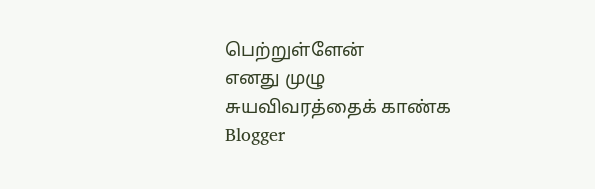பெற்றுள்ளேன்
எனது முழு சுயவிவரத்தைக் காண்க
Blogger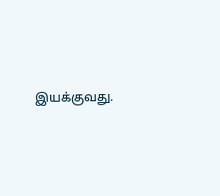இயக்குவது.